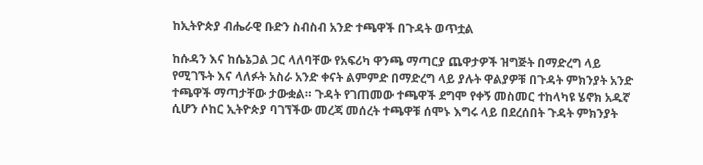ከኢትዮጵያ ብሔራዊ ቡድን ስብስብ አንድ ተጫዋች በጉዳት ወጥቷል

ከሱዳን እና ከሴኔጋል ጋር ላለባቸው የአፍሪካ ዋንጫ ማጣርያ ጨዋታዎች ዝግጅት በማድረግ ላይ የሚገኙት እና ላለፉት አስራ አንድ ቀናት ልምምድ በማድረግ ላይ ያሉት ዋልያዎቹ በጉዳት ምክንያት አንድ ተጫዋች ማጣታቸው ታውቋል። ጉዳት የገጠመው ተጫዋች ደግሞ የቀኝ መስመር ተከላካዩ ሄኖክ አዱኛ ሲሆን ሶከር ኢትዮጵያ ባገኘችው መረጃ መሰረት ተጫዋቹ ሰሞኑ እግሩ ላይ በደረሰበት ጉዳት ምክንያት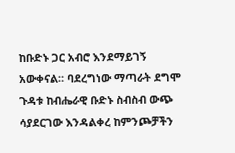ከቡድኑ ጋር አብሮ እንደማይገኝ አውቀናል። ባደረግነው ማጣራት ደግሞ ጉዳቱ ከብሔራዊ ቡድኑ ስብስብ ውጭ ሳያደርገው እንዳልቀረ ከምንጮቻችን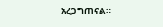አረጋግጠናል።